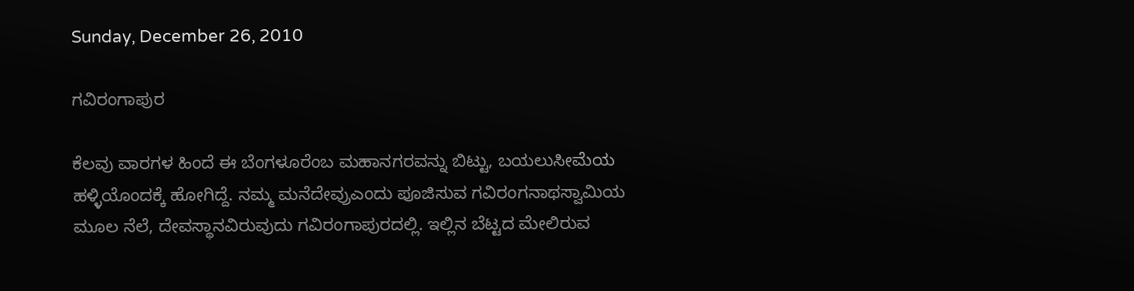Sunday, December 26, 2010

ಗವಿರಂಗಾಪುರ

ಕೆಲವು ವಾರಗಳ ಹಿಂದೆ ಈ ಬೆಂಗಳೂರೆಂಬ ಮಹಾನಗರವನ್ನು ಬಿಟ್ಟು, ಬಯಲುಸೀಮೆಯ ಹಳ್ಳಿಯೊಂದಕ್ಕೆ ಹೋಗಿದ್ದೆ. ನಮ್ಮ ಮನೆದೇವ್ರುಎಂದು ಪೂಜಿಸುವ ಗವಿರಂಗನಾಥಸ್ವಾಮಿಯ ಮೂಲ ನೆಲೆ, ದೇವಸ್ಥಾನವಿರುವುದು ಗವಿರಂಗಾಪುರದಲ್ಲಿ. ಇಲ್ಲಿನ ಬೆಟ್ಟದ ಮೇಲಿರುವ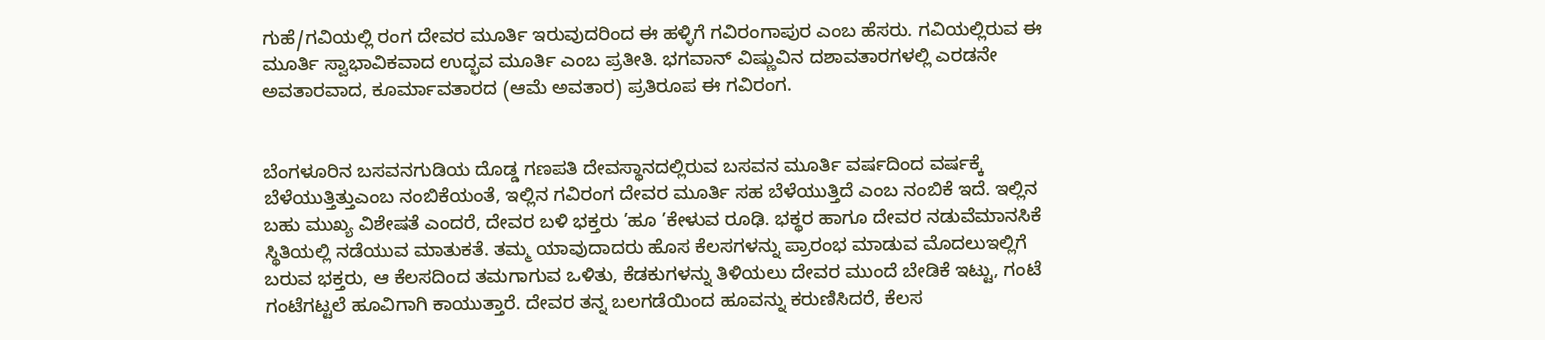ಗುಹೆ/ಗವಿಯಲ್ಲಿ ರಂಗ ದೇವರ ಮೂರ್ತಿ ಇರುವುದರಿಂದ ಈ ಹಳ್ಳಿಗೆ ಗವಿರಂಗಾಪುರ ಎಂಬ ಹೆಸರು. ಗವಿಯಲ್ಲಿರುವ ಈ ಮೂರ್ತಿ ಸ್ವಾಭಾವಿಕವಾದ ಉದ್ಭವ ಮೂರ್ತಿ ಎಂಬ ಪ್ರತೀತಿ. ಭಗವಾನ್ ವಿಷ್ಣುವಿನ ದಶಾವತಾರಗಳಲ್ಲಿ ಎರಡನೇ ಅವತಾರವಾದ, ಕೂರ್ಮಾವತಾರದ (ಆಮೆ ಅವತಾರ) ಪ್ರತಿರೂಪ ಈ ಗವಿರಂಗ.


ಬೆಂಗಳೂರಿನ ಬಸವನಗುಡಿಯ ದೊಡ್ಡ ಗಣಪತಿ ದೇವಸ್ಥಾನದಲ್ಲಿರುವ ಬಸವನ ಮೂರ್ತಿ ವರ್ಷದಿಂದ ವರ್ಷಕ್ಕೆ ಬೆಳೆಯುತ್ತಿತ್ತುಎಂಬ ನಂಬಿಕೆಯಂತೆ, ಇಲ್ಲಿನ ಗವಿರಂಗ ದೇವರ ಮೂರ್ತಿ ಸಹ ಬೆಳೆಯುತ್ತಿದೆ ಎಂಬ ನಂಬಿಕೆ ಇದೆ. ಇಲ್ಲಿನ ಬಹು ಮುಖ್ಯ ವಿಶೇಷತೆ ಎಂದರೆ, ದೇವರ ಬಳಿ ಭಕ್ತರು ’ಹೂ ’ಕೇಳುವ ರೂಢಿ. ಭಕ್ಥರ ಹಾಗೂ ದೇವರ ನಡುವೆಮಾನಸಿಕೆ ಸ್ಥಿತಿಯಲ್ಲಿ ನಡೆಯುವ ಮಾತುಕತೆ. ತಮ್ಮ ಯಾವುದಾದರು ಹೊಸ ಕೆಲಸಗಳನ್ನು ಪ್ರಾರಂಭ ಮಾಡುವ ಮೊದಲುಇಲ್ಲಿಗೆ ಬರುವ ಭಕ್ತರು, ಆ ಕೆಲಸದಿಂದ ತಮಗಾಗುವ ಒಳಿತು, ಕೆಡಕುಗಳನ್ನು ತಿಳಿಯಲು ದೇವರ ಮುಂದೆ ಬೇಡಿಕೆ ಇಟ್ಟು, ಗಂಟೆ ಗಂಟೆಗಟ್ಟಲೆ ಹೂವಿಗಾಗಿ ಕಾಯುತ್ತಾರೆ. ದೇವರ ತನ್ನ ಬಲಗಡೆಯಿಂದ ಹೂವನ್ನು ಕರುಣಿಸಿದರೆ, ಕೆಲಸ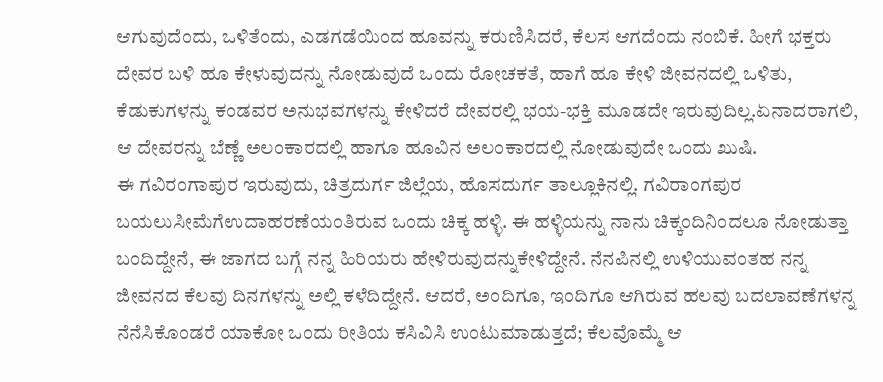ಆಗುವುದೆಂದು, ಒಳಿತೆಂದು, ಎಡಗಡೆಯಿಂದ ಹೂವನ್ನು ಕರುಣಿಸಿದರೆ, ಕೆಲಸ ಆಗದೆಂದು ನಂಬಿಕೆ. ಹೀಗೆ ಭಕ್ತರು ದೇವರ ಬಳಿ ಹೂ ಕೇಳುವುದನ್ನು ನೋಡುವುದೆ ಒಂದು ರೋಚಕತೆ, ಹಾಗೆ ಹೂ ಕೇಳಿ ಜೀವನದಲ್ಲಿ ಒಳಿತು, ಕೆಡುಕುಗಳನ್ನು ಕಂಡವರ ಅನುಭವಗಳನ್ನು ಕೇಳಿದರೆ ದೇವರಲ್ಲಿ ಭಯ-ಭಕ್ತಿ ಮೂಡದೇ ಇರುವುದಿಲ್ಲ.ಏನಾದರಾಗಲಿ, ಆ ದೇವರನ್ನು ಬೆಣ್ಣೆ ಅಲಂಕಾರದಲ್ಲಿ ಹಾಗೂ ಹೂವಿನ ಅಲಂಕಾರದಲ್ಲಿ ನೋಡುವುದೇ ಒಂದು ಖುಷಿ.
ಈ ಗವಿರಂಗಾಪುರ ಇರುವುದು, ಚಿತ್ರದುರ್ಗ ಜಿಲ್ಲೆಯ, ಹೊಸದುರ್ಗ ತಾಲ್ಲೂಕಿನಲ್ಲಿ. ಗವಿರಾಂಗಪುರ ಬಯಲುಸೀಮೆಗೆಉದಾಹರಣೆಯಂತಿರುವ ಒಂದು ಚಿಕ್ಕ ಹಳ್ಳಿ. ಈ ಹಳ್ಳಿಯನ್ನು ನಾನು ಚಿಕ್ಕಂದಿನಿಂದಲೂ ನೋಡುತ್ತಾ ಬಂದಿದ್ದೇನೆ, ಈ ಜಾಗದ ಬಗ್ಗೆ ನನ್ನ ಹಿರಿಯರು ಹೇಳಿರುವುದನ್ನುಕೇಳಿದ್ದೇನೆ. ನೆನಪಿನಲ್ಲಿ ಉಳಿಯುವಂತಹ ನನ್ನ ಜೀವನದ ಕೆಲವು ದಿನಗಳನ್ನು ಅಲ್ಲಿ ಕಳೆದಿದ್ದೇನೆ. ಆದರೆ, ಅಂದಿಗೂ, ಇಂದಿಗೂ ಆಗಿರುವ ಹಲವು ಬದಲಾವಣೆಗಳನ್ನ ನೆನೆಸಿಕೊಂಡರೆ ಯಾಕೋ ಒಂದು ರೀತಿಯ ಕಸಿವಿಸಿ ಉಂಟುಮಾಡುತ್ತದೆ; ಕೆಲವೊಮ್ಮೆ ಆ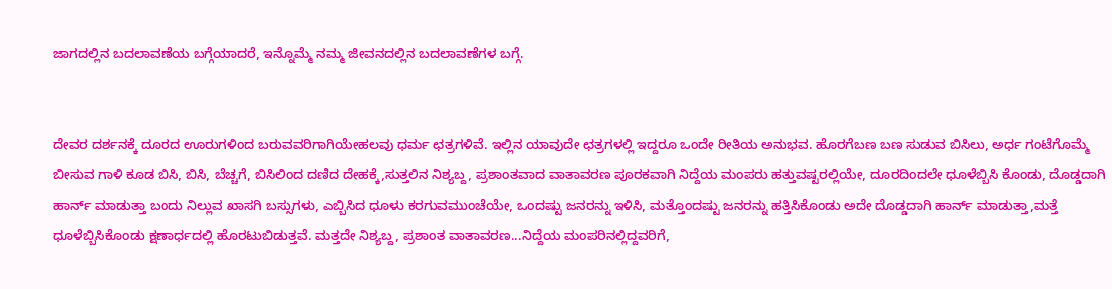ಜಾಗದಲ್ಲಿನ ಬದಲಾವಣೆಯ ಬಗ್ಗೆಯಾದರೆ, ಇನ್ನೊಮ್ಮೆ ನಮ್ಮ ಜೀವನದಲ್ಲಿನ ಬದಲಾವಣೆಗಳ ಬಗ್ಗೆ.


ದೇವರ ದರ್ಶನಕ್ಕೆ ದೂರದ ಊರುಗಳಿಂದ ಬರುವವರಿಗಾಗಿಯೇಹಲವು ಧರ್ಮ ಛತ್ರಗಳಿವೆ. ಇಲ್ಲಿನ ಯಾವುದೇ ಛತ್ರಗಳಲ್ಲಿ ಇದ್ದರೂ ಒಂದೇ ರೀತಿಯ ಅನುಭವ. ಹೊರಗೆಬಣ ಬಣ ಸುಡುವ ಬಿಸಿಲು, ಅರ್ಧ ಗಂಟೆಗೊಮ್ಮೆ ಬೀಸುವ ಗಾಳಿ ಕೂಡ ಬಿಸಿ, ಬಿಸಿ, ಬೆಚ್ಚಗೆ, ಬಿಸಿಲಿಂದ ದಣಿದ ದೇಹಕ್ಕೆ,ಸುತ್ತಲಿನ ನಿಶ್ಯಬ್ದ, ಪ್ರಶಾಂತವಾದ ವಾತಾವರಣ ಪೂರಕವಾಗಿ ನಿದ್ದೆಯ ಮಂಪರು ಹತ್ತುವಷ್ಟರಲ್ಲಿಯೇ, ದೂರದಿಂದಲೇ ಧೂಳೆಬ್ಬಿಸಿ ಕೊಂಡು, ದೊಡ್ಡದಾಗಿ ಹಾರ್ನ್ ಮಾಡುತ್ತಾ ಬಂದು ನಿಲ್ಲುವ ಖಾಸಗಿ ಬಸ್ಸುಗಳು, ಎಬ್ಬಿಸಿದ ಧೂಳು ಕರಗುವಮುಂಚೆಯೇ, ಒಂದಷ್ಟು ಜನರನ್ನು ಇಳಿಸಿ, ಮತ್ತೊಂದಷ್ಟು ಜನರನ್ನು ಹತ್ತಿಸಿಕೊಂಡು ಅದೇ ದೊಡ್ಡದಾಗಿ ಹಾರ್ನ್ ಮಾಡುತ್ತಾ,ಮತ್ತೆ ಧೂಳೆಬ್ಬಿಸಿಕೊಂಡು ಕ್ಷಣಾರ್ಧದಲ್ಲಿ ಹೊರಟುಬಿಡುತ್ತವೆ. ಮತ್ತದೇ ನಿಶ್ಯಬ್ದ, ಪ್ರಶಾಂತ ವಾತಾವರಣ...ನಿದ್ದೆಯ ಮಂಪರಿನಲ್ಲಿದ್ದವರಿಗೆ,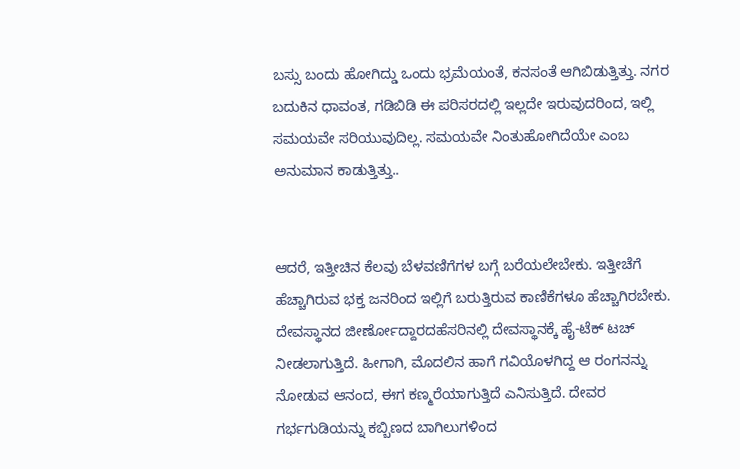ಬಸ್ಸು ಬಂದು ಹೋಗಿದ್ಡು ಒಂದು ಭ್ರಮೆಯಂತೆ, ಕನಸಂತೆ ಆಗಿಬಿಡುತ್ತಿತ್ತು. ನಗರ ಬದುಕಿನ ಧಾವಂತ, ಗಡಿಬಿಡಿ ಈ ಪರಿಸರದಲ್ಲಿ ಇಲ್ಲದೇ ಇರುವುದರಿಂದ, ಇಲ್ಲಿ ಸಮಯವೇ ಸರಿಯುವುದಿಲ್ಲ. ಸಮಯವೇ ನಿಂತುಹೋಗಿದೆಯೇ ಎಂಬ ಅನುಮಾನ ಕಾಡುತ್ತಿತ್ತು..


ಆದರೆ, ಇತ್ತೀಚಿನ ಕೆಲವು ಬೆಳವಣಿಗೆಗಳ ಬಗ್ಗೆ ಬರೆಯಲೇಬೇಕು. ಇತ್ತೀಚೆಗೆ ಹೆಚ್ಚಾಗಿರುವ ಭಕ್ತ ಜನರಿಂದ ಇಲ್ಲಿಗೆ ಬರುತ್ತಿರುವ ಕಾಣಿಕೆಗಳೂ ಹೆಚ್ಚಾಗಿರಬೇಕು. ದೇವಸ್ಥಾನದ ಜೀರ್ಣೋದ್ದಾರದಹೆಸರಿನಲ್ಲಿ ದೇವಸ್ಥಾನಕ್ಕೆ ಹೈ-ಟೆಕ್ ಟಚ್ ನೀಡಲಾಗುತ್ತಿದೆ. ಹೀಗಾಗಿ, ಮೊದಲಿನ ಹಾಗೆ ಗವಿಯೊಳಗಿದ್ದ ಆ ರಂಗನನ್ನು ನೋಡುವ ಆನಂದ, ಈಗ ಕಣ್ಮರೆಯಾಗುತ್ತಿದೆ ಎನಿಸುತ್ತಿದೆ. ದೇವರ ಗರ್ಭಗುಡಿಯನ್ನು ಕಬ್ಬಿಣದ ಬಾಗಿಲುಗಳಿಂದ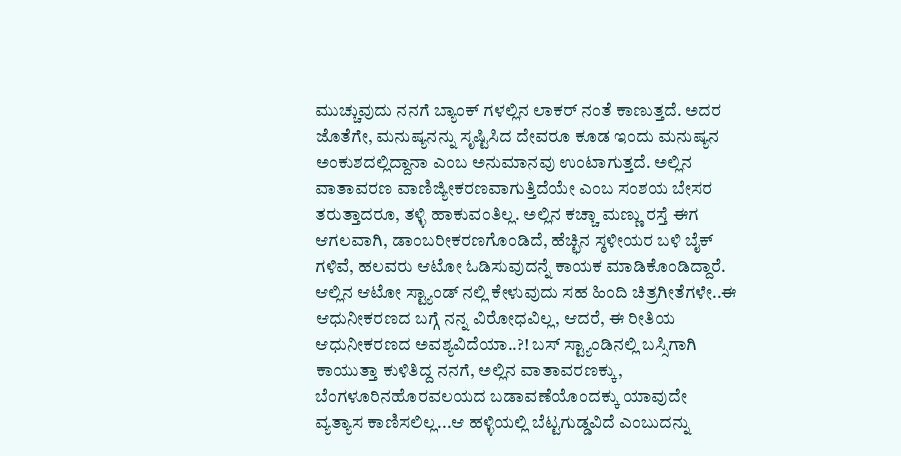ಮುಚ್ಚುವುದು ನನಗೆ ಬ್ಯಾಂಕ್ ಗಳಲ್ಲಿನ ಲಾಕರ್ ನಂತೆ ಕಾಣುತ್ತದೆ. ಅದರ ಜೊತೆಗೇ, ಮನುಷ್ಯನನ್ನು ಸೃಷ್ಟಿಸಿದ ದೇವರೂ ಕೂಡ ಇಂದು ಮನುಷ್ಯನ ಅಂಕುಶದಲ್ಲಿದ್ದಾನಾ ಎಂಬ ಅನುಮಾನವು ಉಂಟಾಗುತ್ತದೆ. ಅಲ್ಲಿನ ವಾತಾವರಣ ವಾಣಿಜ್ಯೀಕರಣವಾಗುತ್ತಿದೆಯೇ ಎಂಬ ಸಂಶಯ ಬೇಸರ ತರುತ್ತಾದರೂ, ತಳ್ಳಿ ಹಾಕುವಂತಿಲ್ಲ. ಅಲ್ಲಿನ ಕಚ್ಚಾ ಮಣ್ಣು ರಸ್ತೆ ಈಗ ಆಗಲವಾಗಿ, ಡಾಂಬರೀಕರಣಗೊಂಡಿದೆ, ಹೆಚ್ಛಿನ ಸ್ಠಳೀಯರ ಬಳಿ ಬೈಕ್ ಗಳಿವೆ, ಹಲವರು ಆಟೋ ಓಡಿಸುವುದನ್ನೆ ಕಾಯಕ ಮಾಡಿಕೊಂಡಿದ್ದಾರೆ. ಆಲ್ಲಿನ ಆಟೋ ಸ್ಟ್ಯಾಂಡ್ ನಲ್ಲಿ ಕೇಳುವುದು ಸಹ ಹಿಂದಿ ಚಿತ್ರಗೀತೆಗಳೇ..ಈ ಆಧುನೀಕರಣದ ಬಗ್ಗೆ ನನ್ನ ವಿರೋಧವಿಲ್ಲ, ಆದರೆ, ಈ ರೀತಿಯ ಆಧುನೀಕರಣದ ಅವಶ್ಯವಿದೆಯಾ..?! ಬಸ್ ಸ್ಟ್ಯಾಂಡಿನಲ್ಲಿ ಬಸ್ಸಿಗಾಗಿ ಕಾಯುತ್ತಾ ಕುಳಿತಿದ್ದ ನನಗೆ, ಅಲ್ಲಿನ ವಾತಾವರಣಕ್ಕು, ಬೆಂಗಳೂರಿನಹೊರವಲಯದ ಬಡಾವಣೆಯೊಂದಕ್ಕು ಯಾವುದೇ ವ್ಯತ್ಯಾಸ ಕಾಣಿಸಲಿಲ್ಲ...ಆ ಹಳ್ಳಿಯಲ್ಲಿ ಬೆಟ್ಟಗುಡ್ಡವಿದೆ ಎಂಬುದನ್ನು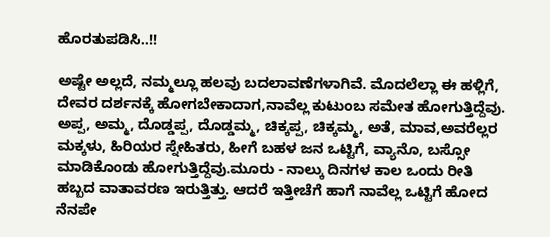ಹೊರತುಪಡಿಸಿ..!!

ಅಷ್ಟೇ ಅಲ್ಲದೆ, ನಮ್ಮಲ್ಲೂ ಹಲವು ಬದಲಾವಣೆಗಳಾಗಿವೆ. ಮೊದಲೆಲ್ಲಾ ಈ ಹಳ್ಲಿಗೆ, ದೇವರ ದರ್ಶನಕ್ಕೆ ಹೋಗಬೇಕಾದಾಗ,ನಾವೆಲ್ಲ ಕುಟುಂಬ ಸಮೇತ ಹೋಗುತ್ತಿದ್ದೆವು. ಅಪ್ಪ, ಅಮ್ಮ, ದೊಡ್ಡಪ್ಪ, ದೊಡ್ಡಮ್ಮ, ಚಿಕ್ಕಪ್ಪ, ಚಿಕ್ಕಮ್ಮ, ಅತೆ, ಮಾವ,ಅವರೆಲ್ಲರ ಮಕ್ಕಳು, ಹಿರಿಯರ ಸ್ನೇಹಿತರು, ಹೀಗೆ ಬಹಳ ಜನ ಒಟ್ಟಿಗೆ, ವ್ಯಾನೊ, ಬಸ್ಸೋ ಮಾಡಿಕೊಂಡು ಹೋಗುತ್ತಿದ್ದೆವು.ಮೂರು - ನಾಲ್ಕು ದಿನಗಳ ಕಾಲ ಒಂದು ರೀತಿ ಹಬ್ಬದ ವಾತಾವರಣ ಇರುತ್ತಿತ್ತು. ಆದರೆ ಇತ್ತೀಚೆಗೆ ಹಾಗೆ ನಾವೆಲ್ಲ ಒಟ್ಟಿಗೆ ಹೋದ ನೆನಪೇ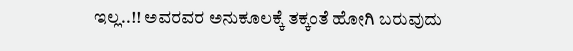ಇಲ್ಲ..!! ಅವರವರ ಅನುಕೂಲಕ್ಕೆ ತಕ್ಕಂತೆ ಹೋಗಿ ಬರುವುದು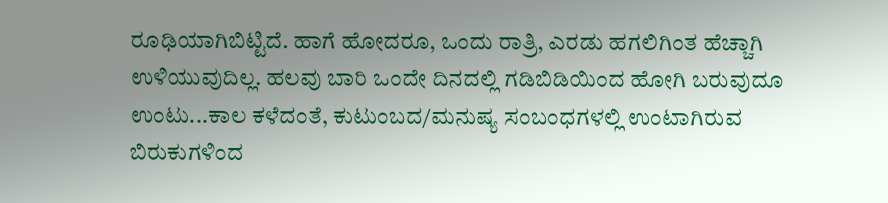ರೂಢಿಯಾಗಿಬಿಟ್ಟಿದೆ. ಹಾಗೆ ಹೋದರೂ, ಒಂದು ರಾತ್ರಿ, ಎರಡು ಹಗಲಿಗಿಂತ ಹೆಚ್ಚಾಗಿ ಉಳಿಯುವುದಿಲ್ಲ. ಹಲವು ಬಾರಿ ಒಂದೇ ದಿನದಲ್ಲಿ ಗಡಿಬಿಡಿಯಿಂದ ಹೋಗಿ ಬರುವುದೂ ಉಂಟು...ಕಾಲ ಕಳೆದಂತೆ, ಕುಟುಂಬದ/ಮನುಷ್ಯ ಸಂಬಂಧಗಳಲ್ಲಿ ಉಂಟಾಗಿರುವ ಬಿರುಕುಗಳಿಂದ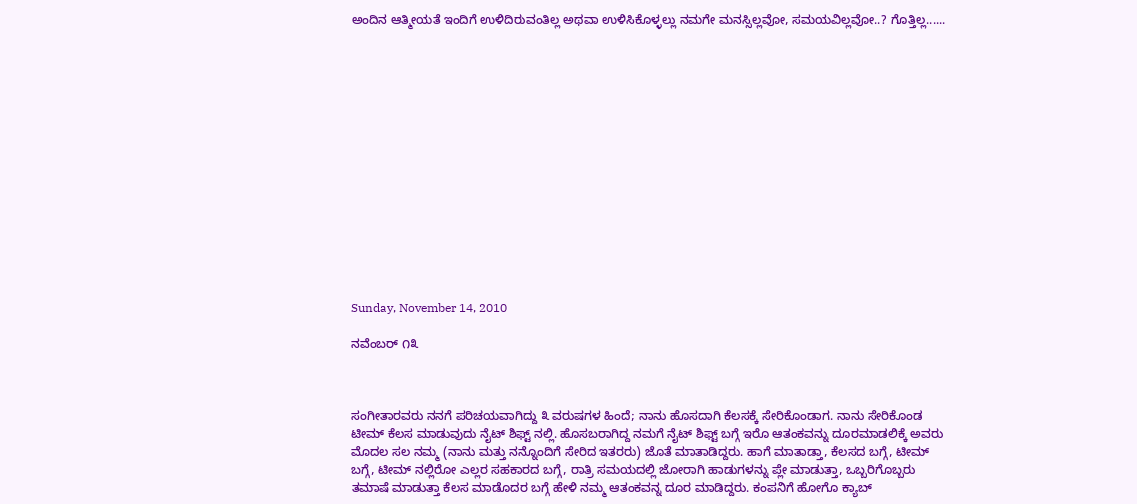ಅಂದಿನ ಆತ್ಮೀಯತೆ ಇಂದಿಗೆ ಉಳಿದಿರುವಂತಿಲ್ಲ ಅಥವಾ ಉಳಿಸಿಕೊಳ್ಳಲ್ಲು ನಮಗೇ ಮನಸ್ಸಿಲ್ಲವೋ, ಸಮಯವಿಲ್ಲವೋ..? ಗೊತ್ತಿಲ್ಲ......















Sunday, November 14, 2010

ನವೆಂಬರ್ ೧೩



ಸಂಗೀತಾರವರು ನನಗೆ ಪರಿಚಯವಾಗಿದ್ದು ೩ ವರುಷಗಳ ಹಿಂದೆ; ನಾನು ಹೊಸದಾಗಿ ಕೆಲಸಕ್ಕೆ ಸೇರಿಕೊಂಡಾಗ. ನಾನು ಸೇರಿಕೊಂಡ ಟೀಮ್ ಕೆಲಸ ಮಾಡುವುದು ನೈಟ್ ಶಿಫ್ಟ್ ನಲ್ಲಿ. ಹೊಸಬರಾಗಿದ್ದ ನಮಗೆ ನೈಟ್ ಶಿಫ್ಟ್ ಬಗ್ಗೆ ಇರೊ ಆತಂಕವನ್ನು ದೂರಮಾಡಲಿಕ್ಕೆ ಅವರು ಮೊದಲ ಸಲ ನಮ್ಮ (ನಾನು ಮತ್ತು ನನ್ನೊಂದಿಗೆ ಸೇರಿದ ಇತರರು) ಜೊತೆ ಮಾತಾಡಿದ್ದರು. ಹಾಗೆ ಮಾತಾಡ್ತಾ, ಕೆಲಸದ ಬಗ್ಗೆ, ಟೀಮ್ ಬಗ್ಗೆ, ಟೀಮ್ ನಲ್ಲಿರೋ ಎಲ್ಲರ ಸಹಕಾರದ ಬಗ್ಗೆ, ರಾತ್ರಿ ಸಮಯದಲ್ಲಿ ಜೋರಾಗಿ ಹಾಡುಗಳನ್ನು ಪ್ಲೇ ಮಾಡುತ್ತಾ, ಒಬ್ಬರಿಗೊಬ್ಬರು ತಮಾಷೆ ಮಾಡುತ್ತಾ ಕೆಲಸ ಮಾಡೊದರ ಬಗ್ಗೆ ಹೇಳಿ ನಮ್ಮ ಆತಂಕವನ್ನ ದೂರ ಮಾಡಿದ್ದರು. ಕಂಪನಿಗೆ ಹೋಗೊ ಕ್ಯಾಬ್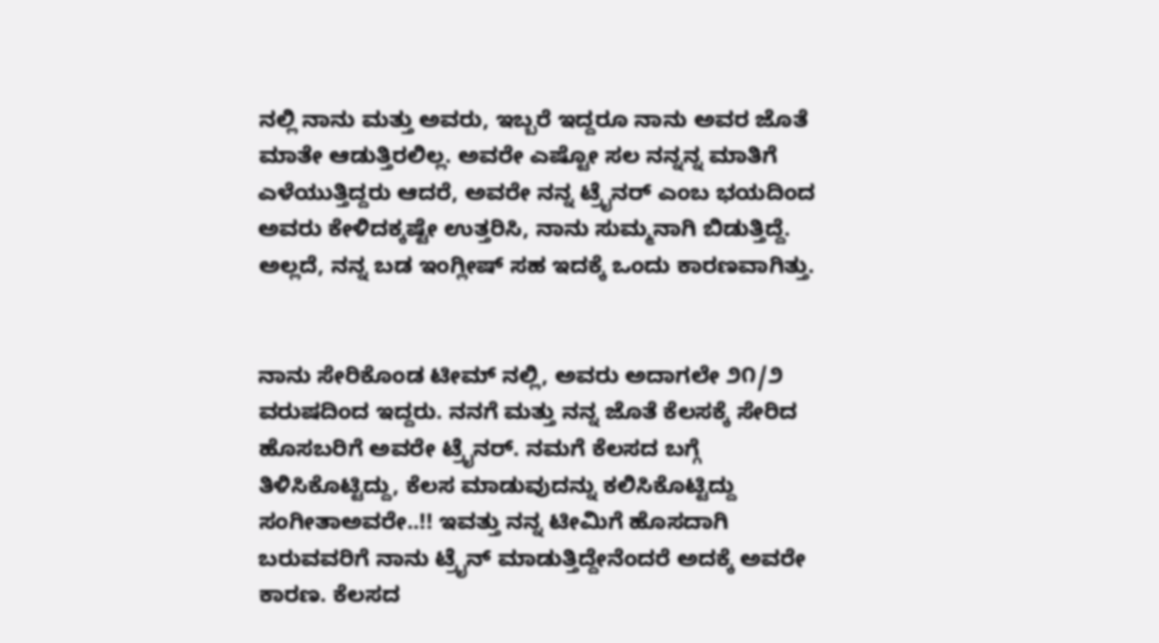ನಲ್ಲಿ ನಾನು ಮತ್ತು ಅವರು, ಇಬ್ಬರೆ ಇದ್ದರೂ ನಾನು ಅವರ ಜೊತೆ ಮಾತೇ ಆಡುತ್ತಿರಲಿಲ್ಲ. ಅವರೇ ಎಷ್ಟೋ ಸಲ ನನ್ನನ್ನ ಮಾತಿಗೆ ಎಳೆಯುತ್ತಿದ್ದರು ಆದರೆ, ಅವರೇ ನನ್ನ ಟ್ರೈನರ್ ಎಂಬ ಭಯದಿಂದ ಅವರು ಕೇಳಿದಕ್ಕಷ್ಟೇ ಉತ್ತರಿಸಿ, ನಾನು ಸುಮ್ಮನಾಗಿ ಬಿಡುತ್ತಿದ್ದೆ. ಅಲ್ಲದೆ, ನನ್ನ ಬಡ ಇಂಗ್ಲೀಷ್ ಸಹ ಇದಕ್ಕೆ ಒಂದು ಕಾರಣವಾಗಿತ್ತು.


ನಾನು ಸೇರಿಕೊಂಡ ಟೀಮ್ ನಲ್ಲಿ, ಅವರು ಅದಾಗಲೇ ೨೧/೨ ವರುಷದಿಂದ ಇದ್ದರು. ನನಗೆ ಮತ್ತು ನನ್ನ ಜೊತೆ ಕೆಲಸಕ್ಕೆ ಸೇರಿದ ಹೊಸಬರಿಗೆ ಅವರೇ ಟ್ರೈನರ್. ನಮಗೆ ಕೆಲಸದ ಬಗ್ಗೆ ತಿಳಿಸಿಕೊಟ್ಟಿದ್ದು, ಕೆಲಸ ಮಾಡುವುದನ್ನು ಕಲಿಸಿಕೊಟ್ಟಿದ್ದು ಸಂಗೀತಾಅವರೇ..!! ಇವತ್ತು ನನ್ನ ಟೀಮಿಗೆ ಹೊಸದಾಗಿ ಬರುವವರಿಗೆ ನಾನು ಟ್ರೈನ್ ಮಾಡುತ್ತಿದ್ದೇನೆಂದರೆ ಅದಕ್ಕೆ ಅವರೇ ಕಾರಣ. ಕೆಲಸದ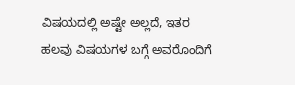ವಿಷಯದಲ್ಲಿ ಅಷ್ಟೇ ಅಲ್ಲದೆ, ಇತರ ಹಲವು ವಿಷಯಗಳ ಬಗ್ಗೆ ಅವರೊಂದಿಗೆ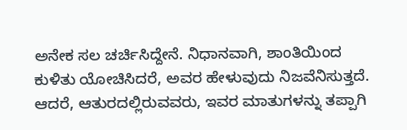ಅನೇಕ ಸಲ ಚರ್ಚಿಸಿದ್ದೇನೆ. ನಿಧಾನವಾಗಿ, ಶಾಂತಿಯಿಂದ ಕುಳಿತು ಯೋಚಿಸಿದರೆ, ಅವರ ಹೇಳುವುದು ನಿಜವೆನಿಸುತ್ತದೆ. ಆದರೆ, ಆತುರದಲ್ಲಿರುವವರು, ಇವರ ಮಾತುಗಳನ್ನು ತಪ್ಪಾಗಿ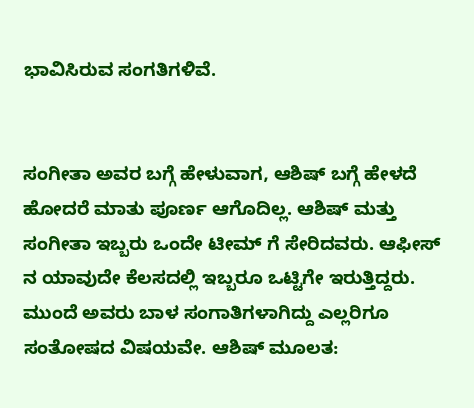ಭಾವಿಸಿರುವ ಸಂಗತಿಗಳಿವೆ.


ಸಂಗೀತಾ ಅವರ ಬಗ್ಗೆ ಹೇಳುವಾಗ, ಆಶಿಷ್ ಬಗ್ಗೆ ಹೇಳದೆ ಹೋದರೆ ಮಾತು ಪೂರ್ಣ ಆಗೊದಿಲ್ಲ. ಆಶಿಷ್ ಮತ್ತು ಸಂಗೀತಾ ಇಬ್ಬರು ಒಂದೇ ಟೀಮ್ ಗೆ ಸೇರಿದವರು. ಆಫೀಸ್ ನ ಯಾವುದೇ ಕೆಲಸದಲ್ಲಿ ಇಬ್ಬರೂ ಒಟ್ಟಿಗೇ ಇರುತ್ತಿದ್ದರು. ಮುಂದೆ ಅವರು ಬಾಳ ಸಂಗಾತಿಗಳಾಗಿದ್ದು ಎಲ್ಲರಿಗೂ ಸಂತೋಷದ ವಿಷಯವೇ. ಆಶಿಷ್ ಮೂಲತ: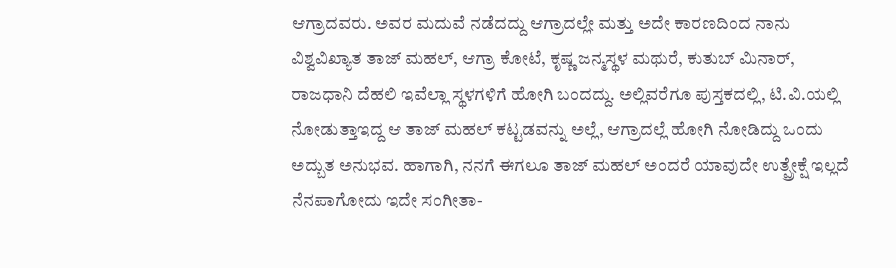ಆಗ್ರಾದವರು. ಅವರ ಮದುವೆ ನಡೆದದ್ದು ಆಗ್ರಾದಲ್ಲೇ ಮತ್ತು ಅದೇ ಕಾರಣದಿಂದ ನಾನು ವಿಶ್ವವಿಖ್ಯಾತ ತಾಜ್ ಮಹಲ್, ಆಗ್ರಾ ಕೋಟೆ, ಕೃಷ್ಣ ಜನ್ಮಸ್ಥಳ ಮಥುರೆ, ಕುತುಬ್ ಮಿನಾರ್, ರಾಜಧಾನಿ ದೆಹಲಿ ಇವೆಲ್ಲಾ ಸ್ಥಳಗಳಿಗೆ ಹೋಗಿ ಬಂದದ್ದು. ಅಲ್ಲಿವರೆಗೂ ಪುಸ್ತಕದಲ್ಲಿ, ಟಿ.ವಿ.ಯಲ್ಲಿ ನೋಡುತ್ತಾಇದ್ದ ಆ ತಾಜ್ ಮಹಲ್ ಕಟ್ಟಡವನ್ನು ಅಲ್ಲೆ, ಆಗ್ರಾದಲ್ಲೆ ಹೋಗಿ ನೋಡಿದ್ದು ಒಂದು ಅದ್ಬುತ ಅನುಭವ. ಹಾಗಾಗಿ, ನನಗೆ ಈಗಲೂ ತಾಜ್ ಮಹಲ್ ಅಂದರೆ ಯಾವುದೇ ಉತ್ಪ್ರೇಕ್ಷೆ ಇಲ್ಲದೆ ನೆನಪಾಗೋದು ಇದೇ ಸಂಗೀತಾ-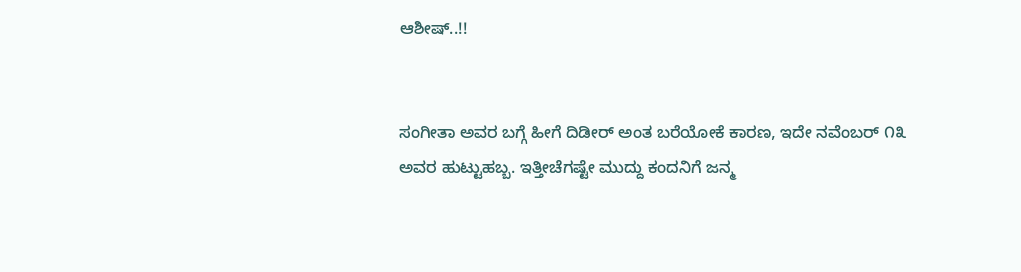ಆಶೀಷ್..!!


ಸಂಗೀತಾ ಅವರ ಬಗ್ಗೆ ಹೀಗೆ ದಿಡೀರ್ ಅಂತ ಬರೆಯೋಕೆ ಕಾರಣ, ಇದೇ ನವೆಂಬರ್ ೧೩ ಅವರ ಹುಟ್ಟುಹಬ್ಬ. ಇತ್ತೀಚೆಗಷ್ಟೇ ಮುದ್ದು ಕಂದನಿಗೆ ಜನ್ಮ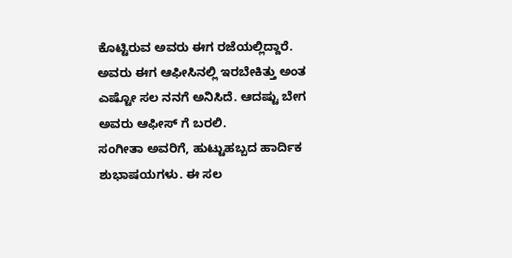ಕೊಟ್ಟಿರುವ ಅವರು ಈಗ ರಜೆಯಲ್ಲಿದ್ದಾರೆ. ಅವರು ಈಗ ಆಫೀಸಿನಲ್ಲಿ ಇರಬೇಕಿತ್ತು ಅಂತ ಎಷ್ಟೋ ಸಲ ನನಗೆ ಅನಿಸಿದೆ. ಆದಷ್ಟು ಬೇಗ ಅವರು ಆಫೀಸ್ ಗೆ ಬರಲಿ.
ಸಂಗೀತಾ ಅವರಿಗೆ, ಹುಟ್ಟುಹಬ್ಬದ ಹಾರ್ದಿಕ ಶುಭಾಷಯಗಳು. ಈ ಸಲ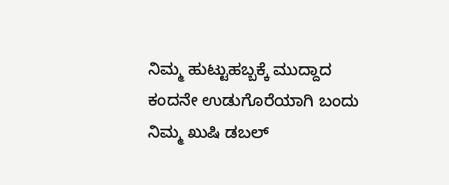ನಿಮ್ಮ ಹುಟ್ಟುಹಬ್ಬಕ್ಕೆ ಮುದ್ದಾದ ಕಂದನೇ ಉಡುಗೊರೆಯಾಗಿ ಬಂದು ನಿಮ್ಮ ಖುಷಿ ಡಬಲ್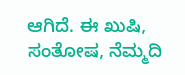ಆಗಿದೆ. ಈ ಖುಷಿ, ಸಂತೋಷ, ನೆಮ್ಮದಿ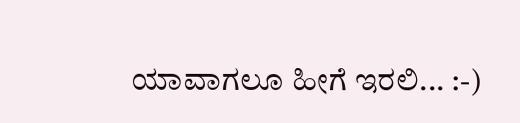ಯಾವಾಗಲೂ ಹೀಗೆ ಇರಲಿ... :-)